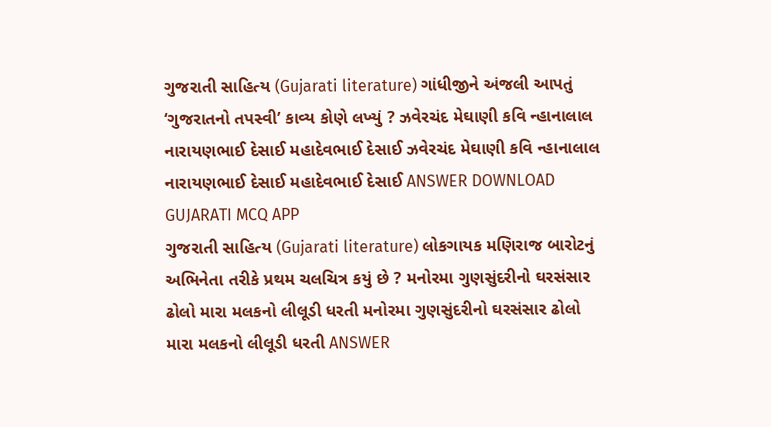ગુજરાતી સાહિત્ય (Gujarati literature) ગાંધીજીને અંજલી આપતું ‘ગુજરાતનો તપસ્વી’ કાવ્ય કોણે લખ્યું ? ઝવેરચંદ મેઘાણી કવિ ન્હાનાલાલ નારાયણભાઈ દેસાઈ મહાદેવભાઈ દેસાઈ ઝવેરચંદ મેઘાણી કવિ ન્હાનાલાલ નારાયણભાઈ દેસાઈ મહાદેવભાઈ દેસાઈ ANSWER DOWNLOAD GUJARATI MCQ APP
ગુજરાતી સાહિત્ય (Gujarati literature) લોકગાયક મણિરાજ બારોટનું અભિનેતા તરીકે પ્રથમ ચલચિત્ર કયું છે ? મનોરમા ગુણસુંદરીનો ઘરસંસાર ઢોલો મારા મલકનો લીલૂડી ધરતી મનોરમા ગુણસુંદરીનો ઘરસંસાર ઢોલો મારા મલકનો લીલૂડી ધરતી ANSWER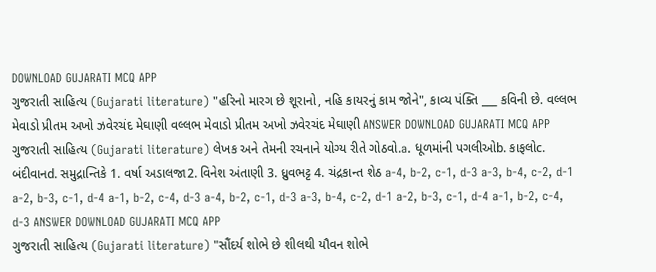DOWNLOAD GUJARATI MCQ APP
ગુજરાતી સાહિત્ય (Gujarati literature) "હરિનો મારગ છે શૂરાનો, નહિ કાયરનું કામ જોને", કાવ્ય પંક્તિ ___ કવિની છે. વલ્લભ મેવાડો પ્રીતમ અખો ઝવેરચંદ મેઘાણી વલ્લભ મેવાડો પ્રીતમ અખો ઝવેરચંદ મેઘાણી ANSWER DOWNLOAD GUJARATI MCQ APP
ગુજરાતી સાહિત્ય (Gujarati literature) લેખક અને તેમની રચનાને યોગ્ય રીતે ગોઠવો.a. ધૂળમાંની પગલીઓb. કાફલોc. બંદીવાનd. સમુદ્રાન્તિકે 1. વર્ષા અડાલજા2. વિનેશ અંતાણી 3. ધ્રુવભટ્ટ 4. ચંદ્રકાન્ત શેઠ a-4, b-2, c-1, d-3 a-3, b-4, c-2, d-1 a-2, b-3, c-1, d-4 a-1, b-2, c-4, d-3 a-4, b-2, c-1, d-3 a-3, b-4, c-2, d-1 a-2, b-3, c-1, d-4 a-1, b-2, c-4, d-3 ANSWER DOWNLOAD GUJARATI MCQ APP
ગુજરાતી સાહિત્ય (Gujarati literature) "સૌંદર્ય શોભે છે શીલથી યૌવન શોભે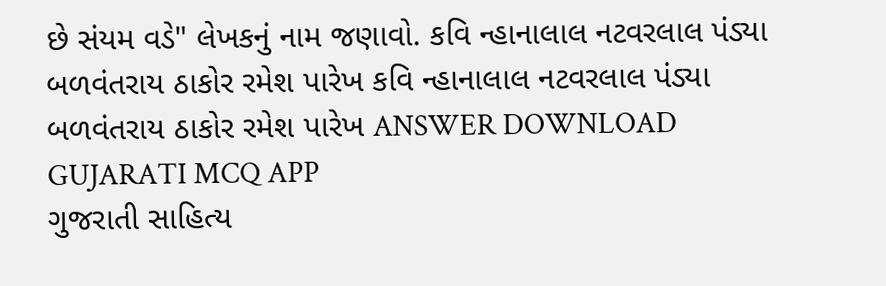છે સંયમ વડે" લેખકનું નામ જણાવો. કવિ ન્હાનાલાલ નટવરલાલ પંડ્યા બળવંતરાય ઠાકોર રમેશ પારેખ કવિ ન્હાનાલાલ નટવરલાલ પંડ્યા બળવંતરાય ઠાકોર રમેશ પારેખ ANSWER DOWNLOAD GUJARATI MCQ APP
ગુજરાતી સાહિત્ય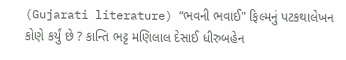(Gujarati literature) “ભવની ભવાઈ" ફિલ્મનું પટકથાલેખન કોણે કર્યું છે ? કાન્તિ ભટ્ટ મણિલાલ દેસાઈ ધીરુબહેન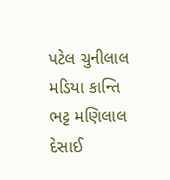પટેલ ચુનીલાલ મડિયા કાન્તિ ભટ્ટ મણિલાલ દેસાઈ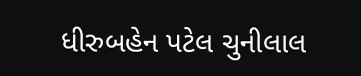ધીરુબહેન પટેલ ચુનીલાલ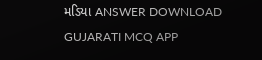મડિયા ANSWER DOWNLOAD GUJARATI MCQ APP